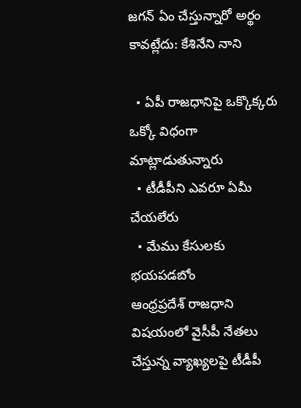జగన్ ఏం చేస్తున్నారో అర్థం కావట్లేదు: కేశినేని నాని

  • ఏపీ రాజధానిపై ఒక్కొక్కరు ఒక్కో విధంగా మాట్లాడుతున్నారు
  • టీడీపీని ఎవరూ ఏమీ చేయలేరు
  • మేము కేసులకు భయపడబోం
ఆంధ్రప్రదేశ్ రాజధాని విషయంలో వైసీపీ నేతలు చేస్తున్న వ్యాఖ్యలపై టీడీపీ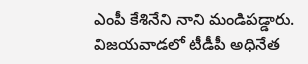ఎంపీ కేశినేని నాని మండిపడ్డారు. విజయవాడలో టీడీపీ అధినేత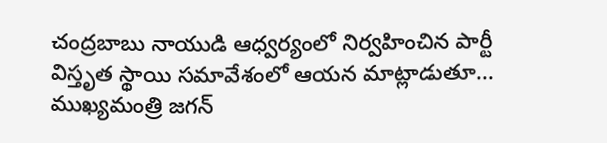చంద్రబాబు నాయుడి ఆధ్వర్యంలో నిర్వహించిన పార్టీ విస్తృత స్థాయి సమావేశంలో ఆయన మాట్లాడుతూ...  ముఖ్యమంత్రి జగన్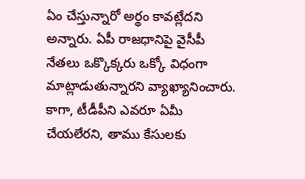ఏం చేస్తున్నారో అర్థం కావట్లేదని అన్నారు. ఏపీ రాజధానిపై వైసీపీ నేతలు ఒక్కొక్కరు ఒక్కో విధంగా మాట్లాడుతున్నారని వ్యాఖ్యానించారు. కాగా, టీడీపీని ఎవరూ ఏమీ చేయలేరని, తాము కేసులకు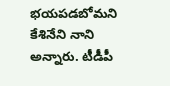భయపడబోమని కేశినేని నాని అన్నారు. టీడీపీ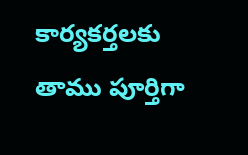కార్యకర్తలకు తాము పూర్తిగా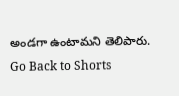అండగా ఉంటామని తెలిపారు.
Go Back to Shorts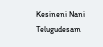Kesineni Nani
Telugudesam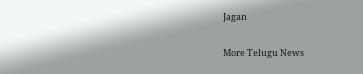Jagan

More Telugu News